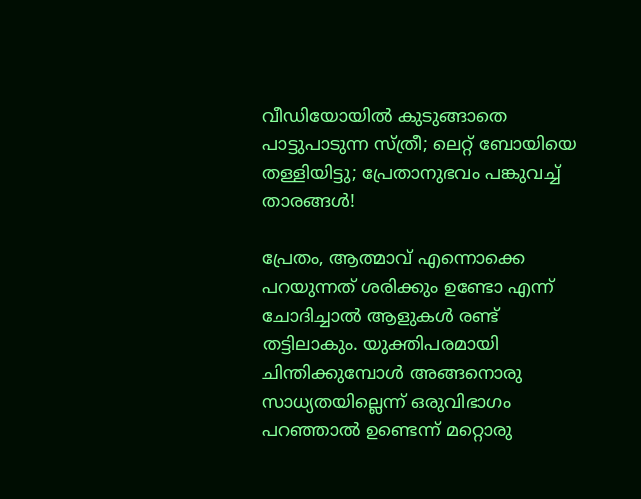വീഡിയോയില്‍ കുടുങ്ങാതെ പാട്ടുപാടുന്ന സ്ത്രീ; ലെറ്റ് ബോയിയെ തള്ളിയിട്ടു; പ്രേതാനുഭവം പങ്കുവച്ച് താരങ്ങള്‍!

പ്രേതം, ആത്മാവ് എന്നൊക്കെ പറയുന്നത് ശരിക്കും ഉണ്ടോ എന്ന് ചോദിച്ചാല്‍ ആളുകള്‍ രണ്ട് തട്ടിലാകും. യുക്തിപരമായി ചിന്തിക്കുമ്പോള്‍ അങ്ങനൊരു സാധ്യതയില്ലെന്ന് ഒരുവിഭാഗം പറഞ്ഞാല്‍ ഉണ്ടെന്ന് മറ്റൊരു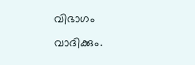വിഭാഗം വാദിക്കും.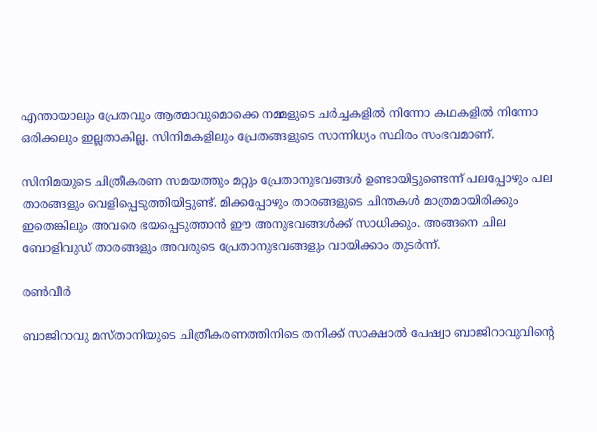എന്തായാലും പ്രേതവും ആത്മാവുമൊക്കെ നമ്മളുടെ ചര്‍ച്ചകളില്‍ നിന്നോ കഥകളില്‍ നിന്നോ ഒരിക്കലും ഇല്ലതാകില്ല. സിനിമകളിലും പ്രേതങ്ങളുടെ സാന്നിധ്യം സ്ഥിരം സംഭവമാണ്.

സിനിമയുടെ ചിത്രീകരണ സമയത്തും മറ്റും പ്രേതാനുഭവങ്ങള്‍ ഉണ്ടായിട്ടുണ്ടെന്ന് പലപ്പോഴും പല താരങ്ങളും വെളിപ്പെടുത്തിയിട്ടുണ്ട്. മിക്കപ്പോഴും താരങ്ങളുടെ ചിന്തകള്‍ മാത്രമായിരിക്കും ഇതെങ്കിലും അവരെ ഭയപ്പെടുത്താന്‍ ഈ അനുഭവങ്ങള്‍ക്ക് സാധിക്കും. അങ്ങനെ ചില ബോളിവുഡ് താരങ്ങളും അവരുടെ പ്രേതാനുഭവങ്ങളും വായിക്കാം തുടര്‍ന്ന്.

രണ്‍വീര്‍

ബാജിറാവു മസ്താനിയുടെ ചിത്രീകരണത്തിനിടെ തനിക്ക് സാക്ഷാല്‍ പേഷ്വാ ബാജിറാവുവിന്റെ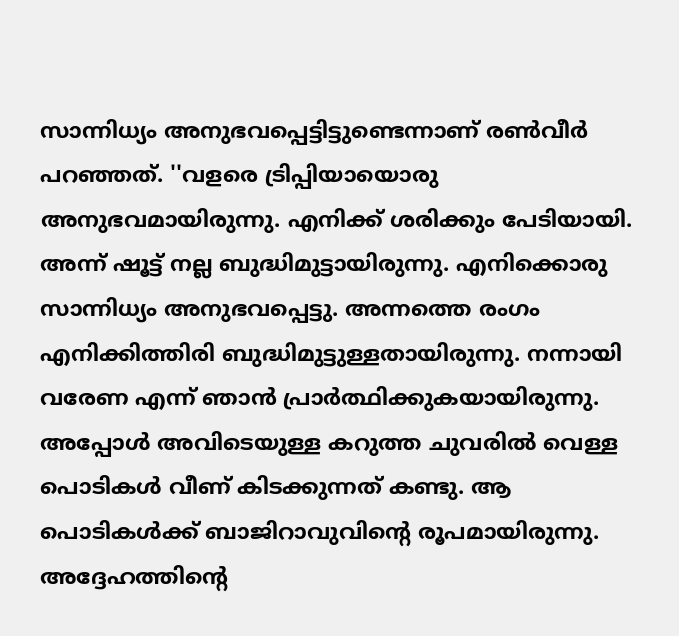സാന്നിധ്യം അനുഭവപ്പെട്ടിട്ടുണ്ടെന്നാണ് രണ്‍വീര്‍ പറഞ്ഞത്. ''വളരെ ട്രിപ്പിയായൊരു അനുഭവമായിരുന്നു. എനിക്ക് ശരിക്കും പേടിയായി. അന്ന് ഷൂട്ട് നല്ല ബുദ്ധിമുട്ടായിരുന്നു. എനിക്കൊരു സാന്നിധ്യം അനുഭവപ്പെട്ടു. അന്നത്തെ രംഗം എനിക്കിത്തിരി ബുദ്ധിമുട്ടുള്ളതായിരുന്നു. നന്നായി വരേണ എന്ന് ഞാന്‍ പ്രാര്‍ത്ഥിക്കുകയായിരുന്നു. അപ്പോള്‍ അവിടെയുള്ള കറുത്ത ചുവരില്‍ വെള്ള പൊടികള്‍ വീണ് കിടക്കുന്നത് കണ്ടു. ആ പൊടികള്‍ക്ക് ബാജിറാവുവിന്റെ രൂപമായിരുന്നു. അദ്ദേഹത്തിന്റെ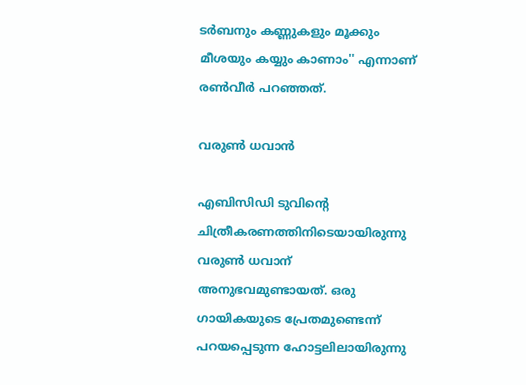ടര്‍ബനും കണ്ണുകളും മൂക്കും മീശയും കയ്യും കാണാം'' എന്നാണ് രണ്‍വീര്‍ പറഞ്ഞത്.

വരുണ്‍ ധവാന്‍

എബിസിഡി ടുവിന്റെ ചിത്രീകരണത്തിനിടെയായിരുന്നു വരുണ്‍ ധവാന് അനുഭവമുണ്ടായത്. ഒരു ഗായികയുടെ പ്രേതമുണ്ടെന്ന് പറയപ്പെടുന്ന ഹോട്ടലിലായിരുന്നു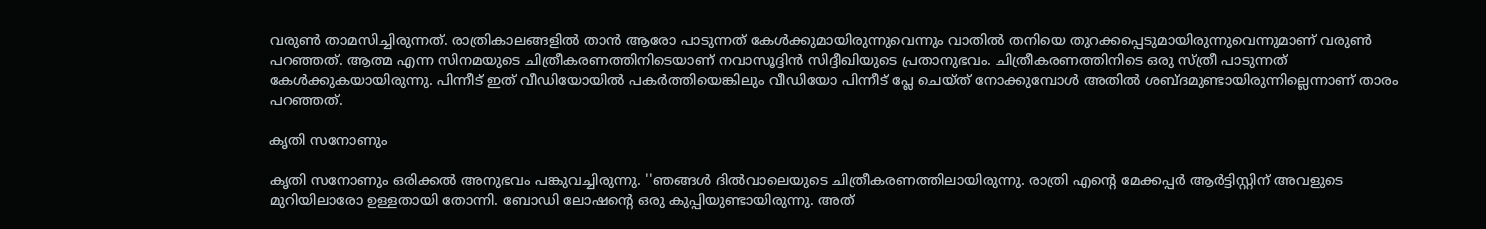വരുണ്‍ താമസിച്ചിരുന്നത്. രാത്രികാലങ്ങളില്‍ താന്‍ ആരോ പാടുന്നത് കേള്‍ക്കുമായിരുന്നുവെന്നും വാതില്‍ തനിയെ തുറക്കപ്പെടുമായിരുന്നുവെന്നുമാണ് വരുണ്‍ പറഞ്ഞത്. ആത്മ എന്ന സിനമയുടെ ചിത്രീകരണത്തിനിടെയാണ് നവാസൂദ്ദിന്‍ സിദ്ദീഖിയുടെ പ്രതാനുഭവം. ചിത്രീകരണത്തിനിടെ ഒരു സ്ത്രീ പാടുന്നത് കേള്‍ക്കുകയായിരുന്നു. പിന്നീട് ഇത് വീഡിയോയില്‍ പകര്‍ത്തിയെങ്കിലും വീഡിയോ പിന്നീട് പ്ലേ ചെയ്ത് നോക്കുമ്പോള്‍ അതില്‍ ശബ്ദമുണ്ടായിരുന്നില്ലെന്നാണ് താരം പറഞ്ഞത്.

കൃതി സനോണും

കൃതി സനോണും ഒരിക്കല്‍ അനുഭവം പങ്കുവച്ചിരുന്നു. ''ഞങ്ങള്‍ ദില്‍വാലെയുടെ ചിത്രീകരണത്തിലായിരുന്നു. രാത്രി എന്റെ മേക്കപ്പര്‍ ആര്‍ട്ടിസ്റ്റിന് അവളുടെ മുറിയിലാരോ ഉള്ളതായി തോന്നി. ബോഡി ലോഷന്റെ ഒരു കുപ്പിയുണ്ടായിരുന്നു. അത്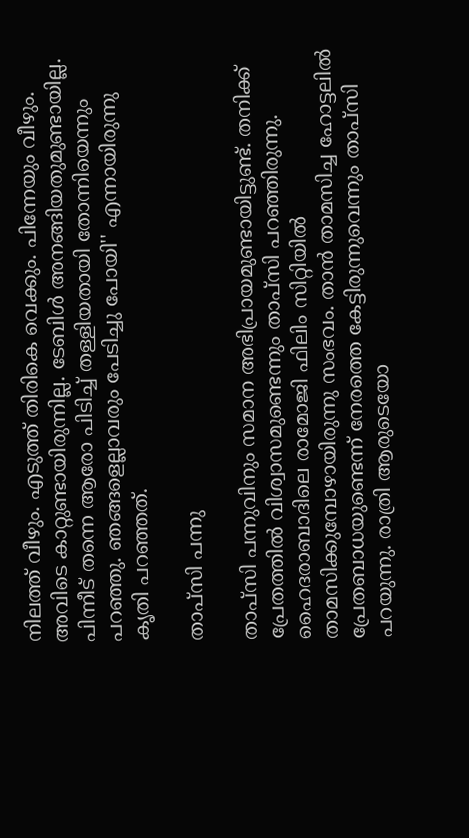നിലത്ത് വീഴും. എടുത്ത് തിരികെ വെക്കും. പിന്നേയും വീഴും. അവിടെ കാറ്റുണ്ടായിരുന്നില്ല. ടേബിള്‍ അനങ്ങിയതുമുണ്ടായില്ല. പിന്നീട് തന്നെ ആരോ പിടിച്ച് തള്ളിയതായി തോന്നിയെന്നും പറഞ്ഞു. ഞങ്ങളെല്ലാവരും പേടിച്ചു പോയി'' എന്നായിരുന്നു കൃതി പറഞ്ഞത്.

താപ്‌സി പന്നു

താപ്‌സി പന്നുവിനും സമാന അഭിപ്രായമുണ്ടായിട്ടുണ്ട്. തനിക്ക് പ്രേതത്തില്‍ വിശ്വാസമുണ്ടെന്നും താപ്‌സി പറഞ്ഞിരുന്നു. ഹൈദരാബാദിലെ രാമോജി ഫിലിം സിറ്റിയില്‍ താമസിക്കുമ്പോഴായിരുന്നു സംഭവം. താന്‍ താമസിച്ച ഹോട്ടലില്‍ പ്രേതബാധയുണ്ടെന്ന് നേരത്തെ കേട്ടിരുന്നുവെന്നും താപ്‌സി പറയുന്നു. രാത്രി ആരുടെയോ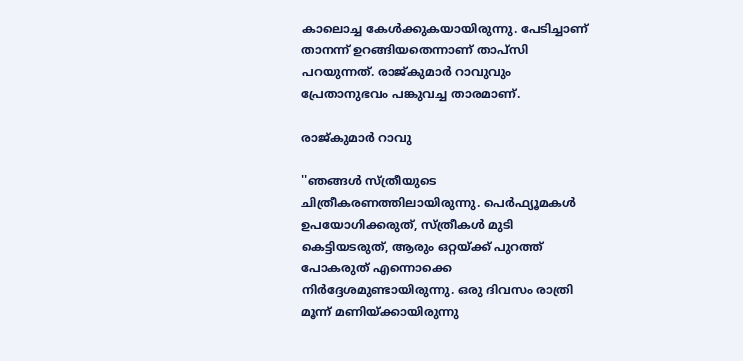കാലൊച്ച കേള്‍ക്കുകയായിരുന്നു. പേടിച്ചാണ് താനന്ന് ഉറങ്ങിയതെന്നാണ് താപ്‌സി പറയുന്നത്. രാജ്കുമാര്‍ റാവുവും പ്രേതാനുഭവം പങ്കുവച്ച താരമാണ്.

രാജ്കുമാര്‍ റാവു

''ഞങ്ങള്‍ സ്ത്രീയുടെ ചിത്രീകരണത്തിലായിരുന്നു. പെര്‍ഫ്യൂമകള്‍ ഉപയോഗിക്കരുത്, സ്ത്രീകള്‍ മുടി കെട്ടിയടരുത്, ആരും ഒറ്റയ്ക്ക് പുറത്ത് പോകരുത് എന്നൊക്കെ നിര്‍ദ്ദേശമുണ്ടായിരുന്നു. ഒരു ദിവസം രാത്രി മൂന്ന് മണിയ്ക്കായിരുന്നു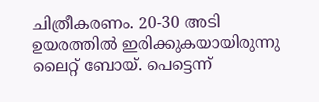ചിത്രീകരണം. 20-30 അടി ഉയരത്തില്‍ ഇരിക്കുകയായിരുന്നു ലൈറ്റ് ബോയ്. പെട്ടെന്ന്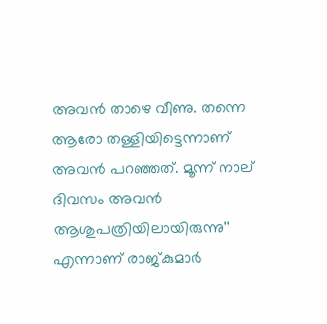അവന്‍ താഴെ വീണു. തന്നെ ആരോ തള്ളിയിട്ടെന്നാണ് അവന്‍ പറഞ്ഞത്. മൂന്ന് നാല് ദിവസം അവന്‍ ആശുപത്രിയിലായിരുന്നു'' എന്നാണ് രാജ്കുമാര്‍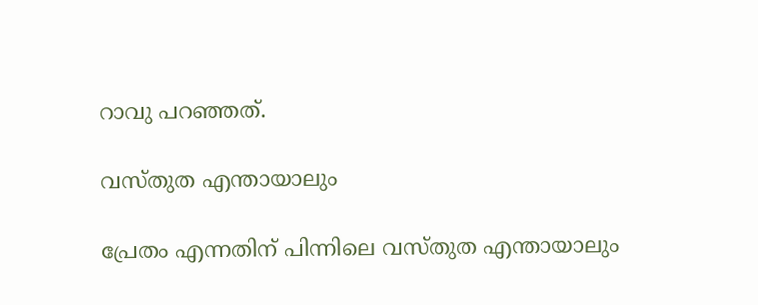റാവു പറഞ്ഞത്.

വസ്തുത എന്തായാലും

പ്രേതം എന്നതിന് പിന്നിലെ വസ്തുത എന്തായാലും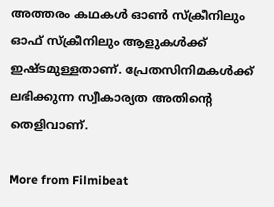അത്തരം കഥകള്‍ ഓണ്‍ സ്‌ക്രീനിലും ഓഫ് സ്‌ക്രീനിലും ആളുകള്‍ക്ക് ഇഷ്ടമുള്ളതാണ്. പ്രേതസിനിമകള്‍ക്ക് ലഭിക്കുന്ന സ്വീകാര്യത അതിന്റെ തെളിവാണ്.

More from Filmibeat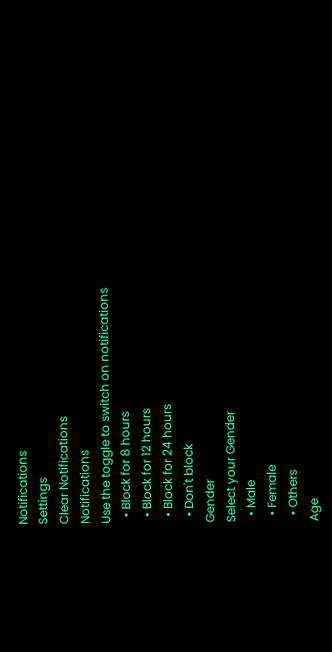Notifications
Settings
Clear Notifications
Notifications
Use the toggle to switch on notifications
  • Block for 8 hours
  • Block for 12 hours
  • Block for 24 hours
  • Don't block
Gender
Select your Gender
  • Male
  • Female
  • Others
Age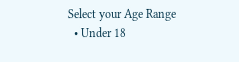Select your Age Range
  • Under 18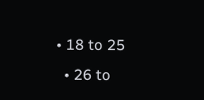• 18 to 25
  • 26 to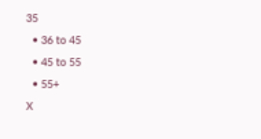35
  • 36 to 45
  • 45 to 55
  • 55+
X